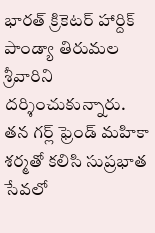భారత్ క్రికెటర్ హార్దిక్ పాండ్యా తిరుమల శ్రీవారిని దర్శించుకున్నారు. తన గర్ల్ ఫ్రెండ్ మహికా శర్మతో కలిసి సుప్రభాత సేవలో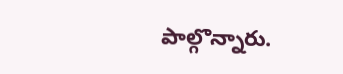పాల్గొన్నారు.